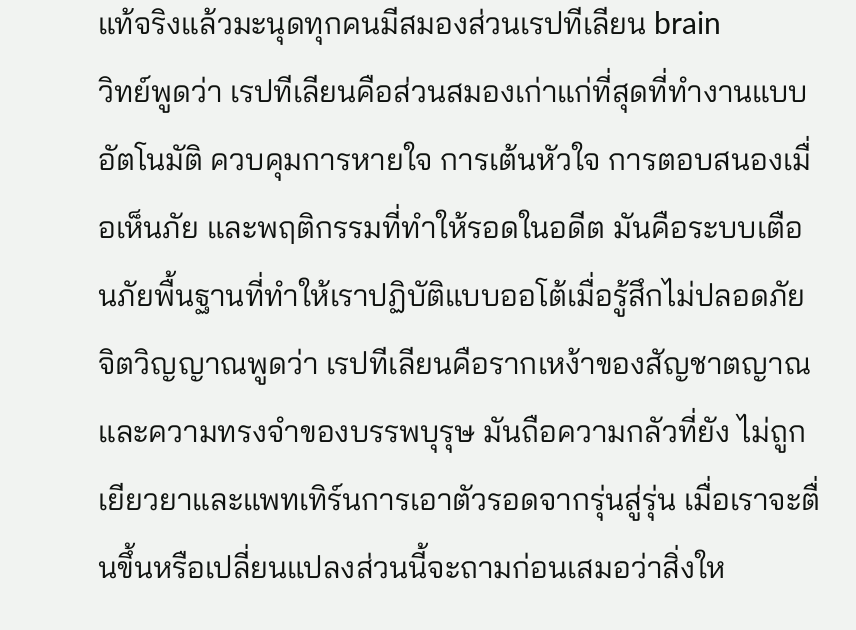แท้จริงแล้วมะนุดทุกคนมีสมองส่วนเรปทีเลียน brain
วิทย์พูดว่า เรปทีเลียนคือส่วนสมองเก่าแก่ที่สุดที่ทำงานแบบอัตโนมัติ ควบคุมการหายใจ การเต้นหัวใจ การตอบสนองเมื่อเห็นภัย และพฤติกรรมที่ทำให้รอดในอดีต มันคือระบบเตือนภัยพื้นฐานที่ทำให้เราปฏิบัติแบบออโต้เมื่อรู้สึกไม่ปลอดภัย
จิตวิญญาณพูดว่า เรปทีเลียนคือรากเหง้าของสัญชาตญาณและความทรงจำของบรรพบุรุษ มันถือความกลัวที่ยัง ไม่ถูกเยียวยาและแพทเทิร์นการเอาตัวรอดจากรุ่นสู่รุ่น เมื่อเราจะตื่นขึ้นหรือเปลี่ยนแปลงส่วนนี้จะถามก่อนเสมอว่าสิ่งให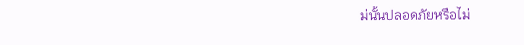ม่นั้นปลอดภัยหรือไม่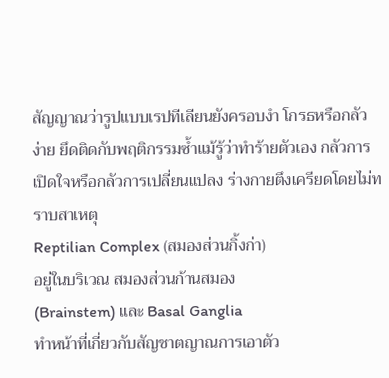สัญญาณว่ารูปแบบเรปทีเลียนยังครอบงำ โกรธหรือกลัวง่าย ยึดติดกับพฤติกรรมซ้ำแม้รู้ว่าทำร้ายตัวเอง กลัวการเปิดใจหรือกลัวการเปลี่ยนแปลง ร่างกายตึงเครียดโดยไม่ทราบสาเหตุ
Reptilian Complex (สมองส่วนกิ้งก่า)
อยู่ในบริเวณ สมองส่วนก้านสมอง
(Brainstem) และ Basal Ganglia
ทำหน้าที่เกี่ยวกับสัญชาตญาณการเอาตัว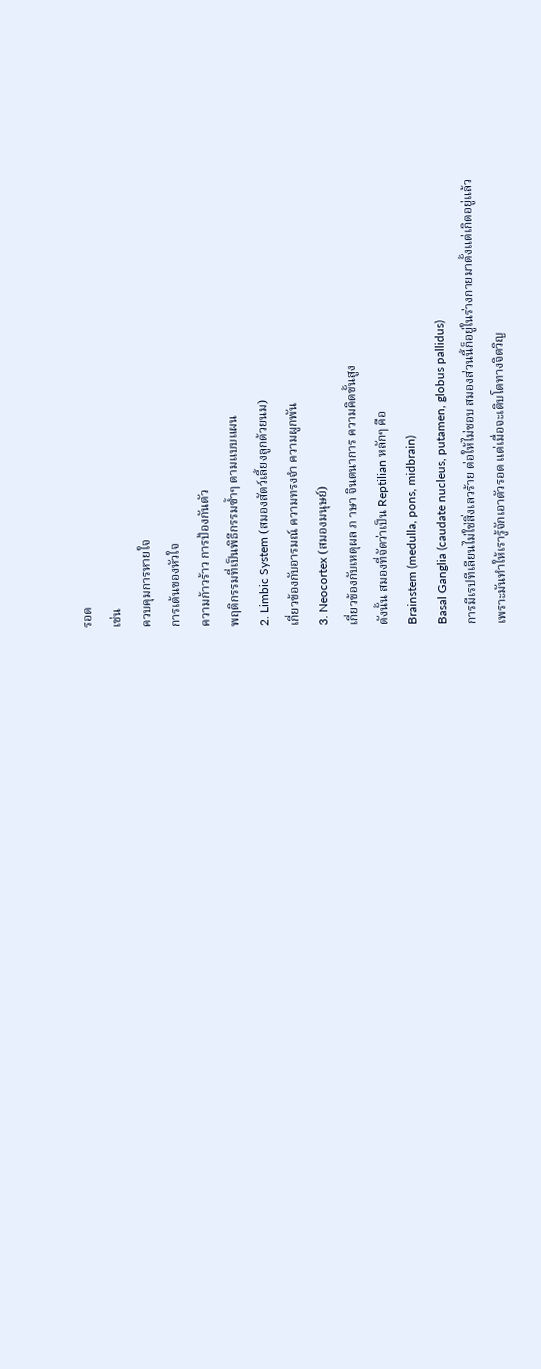รอด
เช่น
ควบคุมการหายใจ
การเต้นของหัวใจ
ความก้าวร้าว การป้องกันตัว
พฤติกรรมที่เป็นพิธีกรรมซ้ำๆ ตามแบบแผน
2. Limbic System (สมองสัตว์เลี้ยงลูกด้วยนม)
เกี่ยวข้องกับอารมณ์ ความทรงจำ ความผูกพัน
3. Neocortex (สมองมนุษย์)
เกี่ยวข้องกับเหตุผล ภ าษา จินตนาการ ความคิดขั้นสูง
ดังนั้น สมองที่จัดว่าเป็น Reptilian หลักๆ คือ
Brainstem (medulla, pons, midbrain)
Basal Ganglia (caudate nucleus, putamen, globus pallidus)
การมีเรปทีเลียนไม่ใช่สิ่งเลวร้าย ต่อให้ไม่ชอบ สมองส่วนนี้ก็อยู่ในร่างกายมาตั้งแต่เกิดอยู่แล้ว
เพราะมันทำให้เรารู้จักเอาตัวรอด แต่เมื่อจะเติบโตทางจิตวิญ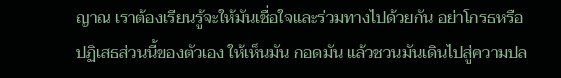ญาณ เราต้องเรียนรู้จะให้มันเชื่อใจและร่วมทางไปด้วยกัน อย่าโกรธหรือปฏิเสธส่วนนี้ของตัวเอง ให้เห็นมัน กอดมัน แล้วชวนมันเดินไปสู่ความปล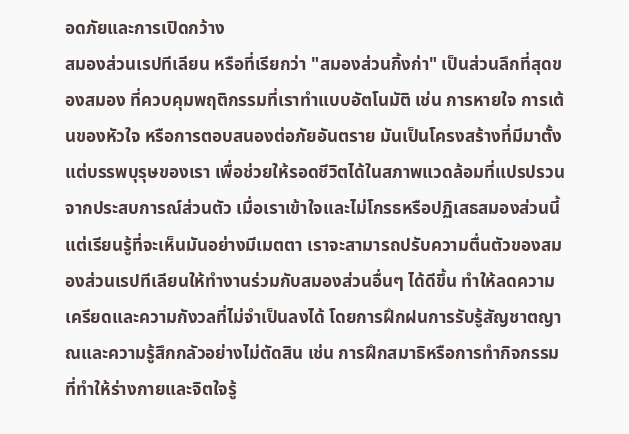อดภัยและการเปิดกว้าง
สมองส่วนเรปทีเลียน หรือที่เรียกว่า "สมองส่วนกิ้งก่า" เป็นส่วนลึกที่สุดของสมอง ที่ควบคุมพฤติกรรมที่เราทำแบบอัตโนมัติ เช่น การหายใจ การเต้นของหัวใจ หรือการตอบสนองต่อภัยอันตราย มันเป็นโครงสร้างที่มีมาตั้งแต่บรรพบุรุษของเรา เพื่อช่วยให้รอดชีวิตได้ในสภาพแวดล้อมที่แปรปรวน จากประสบการณ์ส่วนตัว เมื่อเราเข้าใจและไม่โกรธหรือปฏิเสธสมองส่วนนี้ แต่เรียนรู้ที่จะเห็นมันอย่างมีเมตตา เราจะสามารถปรับความตื่นตัวของสมองส่วนเรปทีเลียนให้ทำงานร่วมกับสมองส่วนอื่นๆ ได้ดีขึ้น ทำให้ลดความเครียดและความกังวลที่ไม่จำเป็นลงได้ โดยการฝึกฝนการรับรู้สัญชาตญาณและความรู้สึกกลัวอย่างไม่ตัดสิน เช่น การฝึกสมาธิหรือการทำกิจกรรมที่ทำให้ร่างกายและจิตใจรู้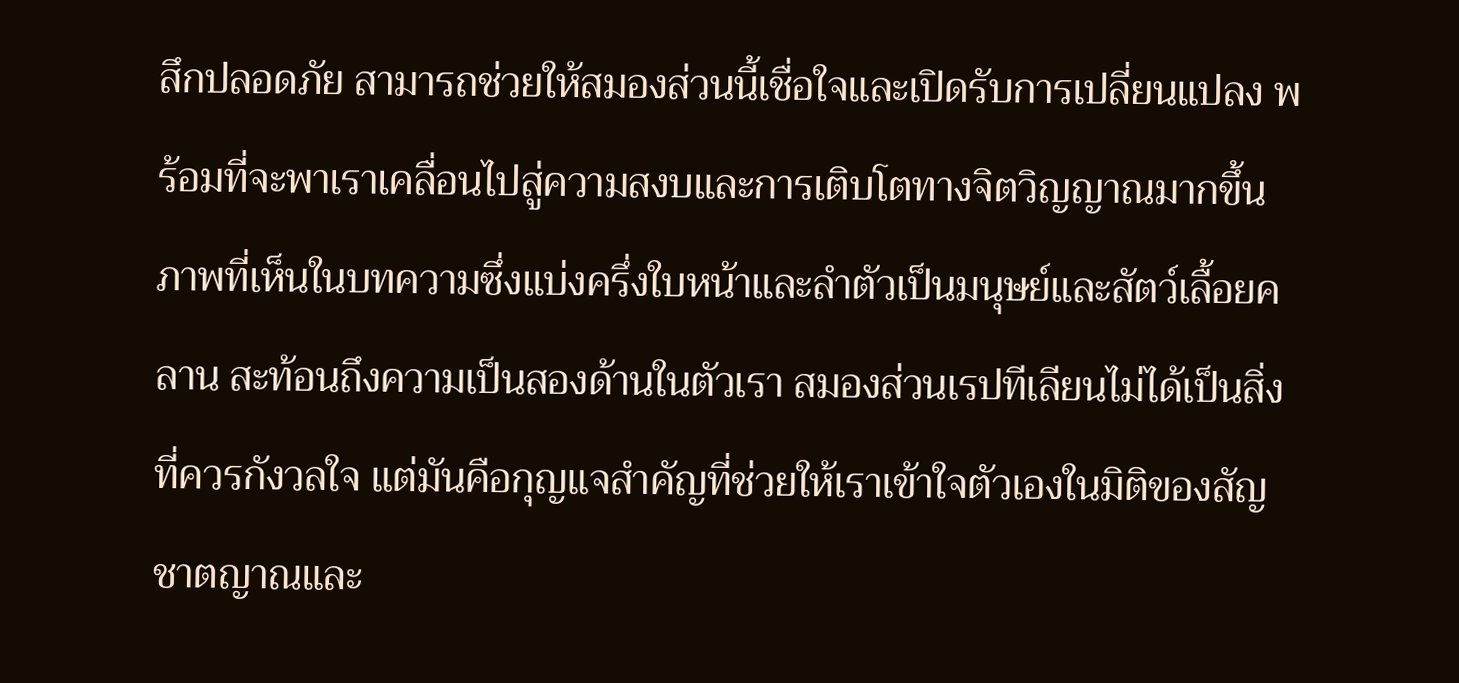สึกปลอดภัย สามารถช่วยให้สมองส่วนนี้เชื่อใจและเปิดรับการเปลี่ยนแปลง พร้อมที่จะพาเราเคลื่อนไปสู่ความสงบและการเติบโตทางจิตวิญญาณมากขึ้น ภาพที่เห็นในบทความซึ่งแบ่งครึ่งใบหน้าและลำตัวเป็นมนุษย์และสัตว์เลื้อยคลาน สะท้อนถึงความเป็นสองด้านในตัวเรา สมองส่วนเรปทีเลียนไม่ได้เป็นสิ่งที่ควรกังวลใจ แต่มันคือกุญแจสำคัญที่ช่วยให้เราเข้าใจตัวเองในมิติของสัญชาตญาณและ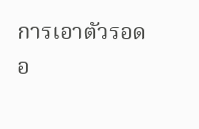การเอาตัวรอดอ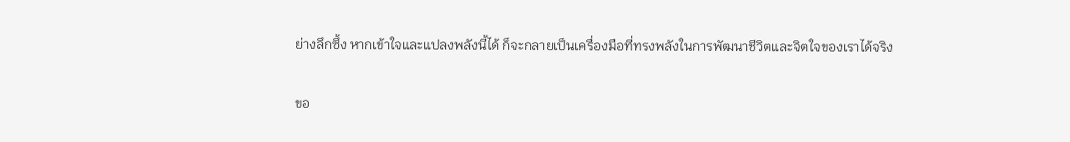ย่างลึกซึ้ง หากเข้าใจและแปลงพลังนี้ได้ ก็จะกลายเป็นเครื่องมือที่ทรงพลังในการพัฒนาชีวิตและจิตใจของเราได้จริง

ขอ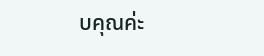บคุณค่ะ